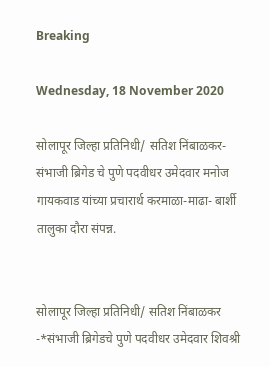Breaking

Wednesday, 18 November 2020

सोलापूर जिल्हा प्रतिनिधी/ सतिश निंबाळकर- संभाजी ब्रिगेड चे पुणे पदवीधर उमेदवार मनोज गायकवाड यांच्या प्रचारार्थ करमाळा-माढा- बार्शी तालुका दौरा संपन्न.


सोलापूर जिल्हा प्रतिनिधी/ सतिश निंबाळकर -*संभाजी ब्रिगेडचे पुणे पदवीधर उमेदवार शिवश्री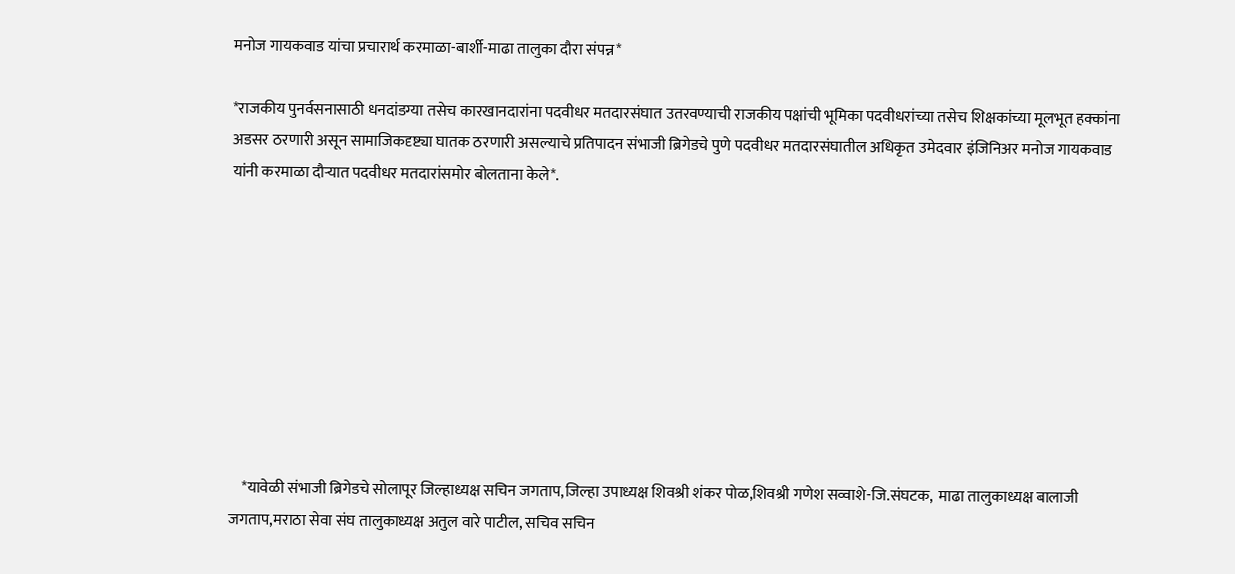मनोज गायकवाड यांचा प्रचारार्थ करमाळा-बार्शी-माढा तालुका दौरा संपन्न*

*राजकीय पुनर्वसनासाठी धनदांडग्या तसेच कारखानदारांना पदवीधर मतदारसंघात उतरवण्याची राजकीय पक्षांची भूमिका पदवीधरांच्या तसेच शिक्षकांच्या मूलभूत हक्कांना अडसर ठरणारी असून सामाजिकदृष्ट्या घातक ठरणारी असल्याचे प्रतिपादन संभाजी ब्रिगेडचे पुणे पदवीधर मतदारसंघातील अधिकृत उमेदवार इंजिनिअर मनोज गायकवाड यांनी करमाळा दौऱ्यात पदवीधर मतदारांसमोर बोलताना केले*.









    *यावेळी संभाजी ब्रिगेडचे सोलापूर जिल्हाध्यक्ष सचिन जगताप,जिल्हा उपाध्यक्ष शिवश्री शंकर पोळ,शिवश्री गणेश सव्वाशे-जि.संघटक,  माढा तालुकाध्यक्ष बालाजी जगताप,मराठा सेवा संघ तालुकाध्यक्ष अतुल वारे पाटील, सचिव सचिन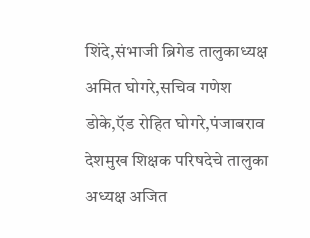शिंदे,संभाजी ब्रिगेड तालुकाध्यक्ष अमित घोगरे,सचिव गणेश डोके,ऍड रोहित घोगरे,पंजाबराव देशमुख शिक्षक परिषदेचे तालुका अध्यक्ष अजित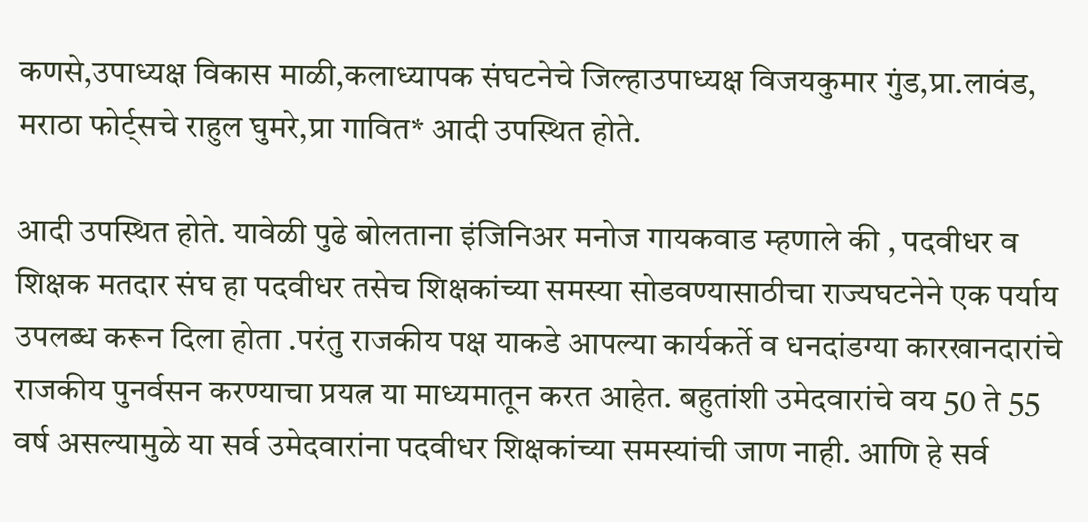कणसे,उपाध्यक्ष विकास माळी,कलाध्यापक संघटनेचे जिल्हाउपाध्यक्ष विजयकुमार गुंड,प्रा.लावंड, मराठा फोर्ट्सचे राहुल घुमरे,प्रा गावित* आदी उपस्थित होते.

आदी उपस्थित होते. यावेळी पुढे बोलताना इंजिनिअर मनोज गायकवाड म्हणाले की , पदवीधर व शिक्षक मतदार संघ हा पदवीधर तसेच शिक्षकांच्या समस्या सोडवण्यासाठीचा राज्यघटनेने एक पर्याय उपलब्ध करून दिला होता .परंतु राजकीय पक्ष याकडे आपल्या कार्यकर्ते व धनदांडग्या कारखानदारांचे राजकीय पुनर्वसन करण्याचा प्रयत्न या माध्यमातून करत आहेत. बहुतांशी उमेदवारांचे वय 50 ते 55 वर्ष असल्यामुळे या सर्व उमेदवारांना पदवीधर शिक्षकांच्या समस्यांची जाण नाही. आणि हे सर्व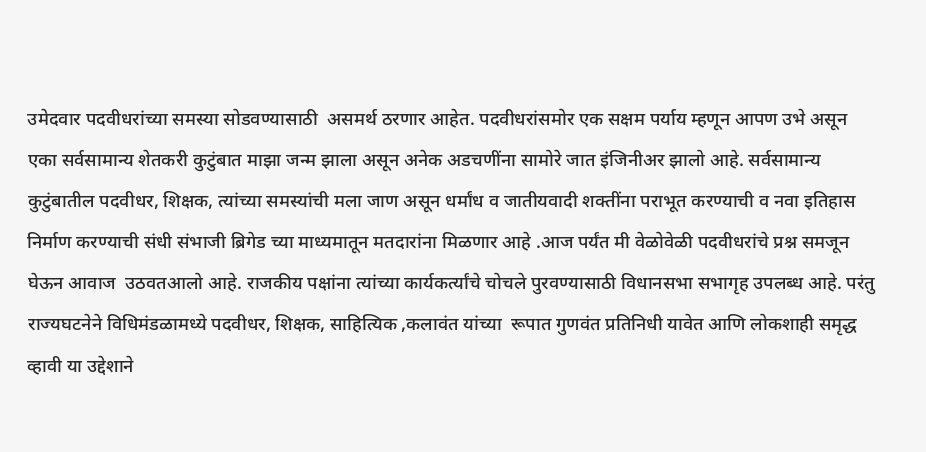उमेदवार पदवीधरांच्या समस्या सोडवण्यासाठी  असमर्थ ठरणार आहेत. पदवीधरांसमोर एक सक्षम पर्याय म्हणून आपण उभे असून एका सर्वसामान्य शेतकरी कुटुंबात माझा जन्म झाला असून अनेक अडचणींना सामोरे जात इंजिनीअर झालो आहे. सर्वसामान्य कुटुंबातील पदवीधर, शिक्षक, त्यांच्या समस्यांची मला जाण असून धर्मांध व जातीयवादी शक्तींना पराभूत करण्याची व नवा इतिहास निर्माण करण्याची संधी संभाजी ब्रिगेड च्या माध्यमातून मतदारांना मिळणार आहे .आज पर्यंत मी वेळोवेळी पदवीधरांचे प्रश्न समजून घेऊन आवाज  उठवतआलो आहे. राजकीय पक्षांना त्यांच्या कार्यकर्त्यांचे चोचले पुरवण्यासाठी विधानसभा सभागृह उपलब्ध आहे. परंतु राज्यघटनेने विधिमंडळामध्ये पदवीधर, शिक्षक, साहित्यिक ,कलावंत यांच्या  रूपात गुणवंत प्रतिनिधी यावेत आणि लोकशाही समृद्ध व्हावी या उद्देशाने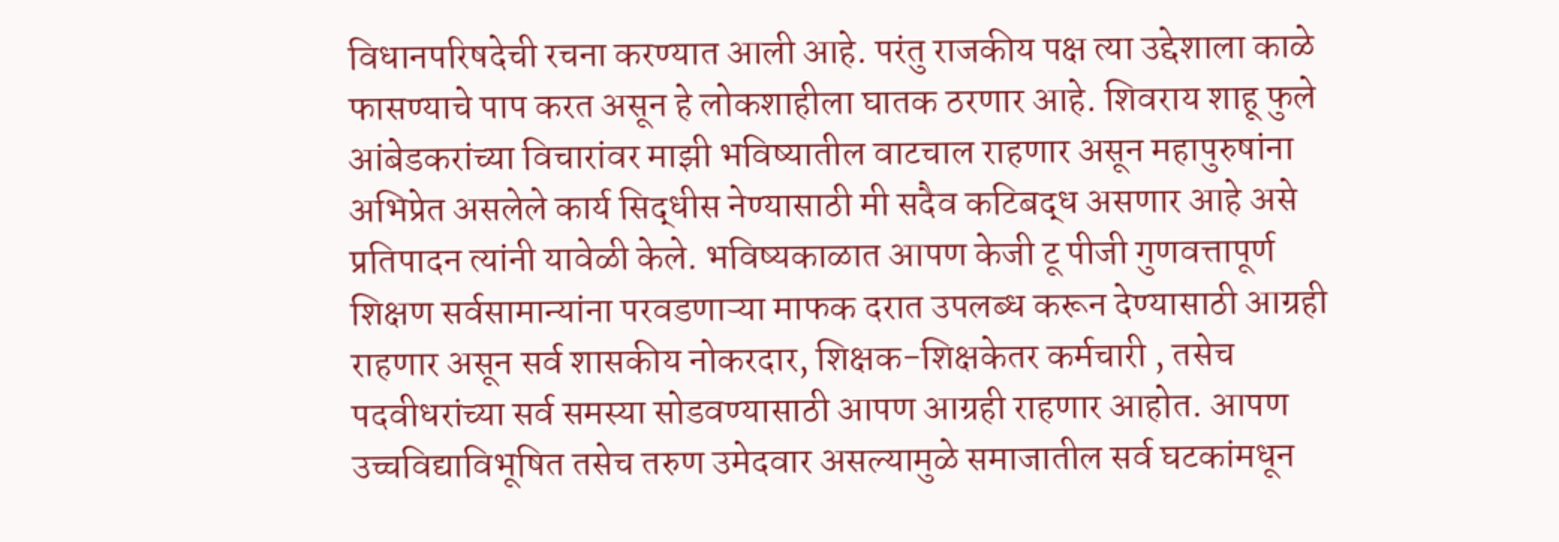विधानपरिषदेची रचना करण्यात आली आहे. परंतु राजकीय पक्ष त्या उद्देशाला काळे फासण्याचे पाप करत असून हे लोकशाहीला घातक ठरणार आहे. शिवराय शाहू फुले आंबेडकरांच्या विचारांवर माझी भविष्यातील वाटचाल राहणार असून महापुरुषांना अभिप्रेत असलेले कार्य सिद्धीस नेण्यासाठी मी सदैव कटिबद्ध असणार आहे असे प्रतिपादन त्यांनी यावेळी केले. भविष्यकाळात आपण केजी टू पीजी गुणवत्तापूर्ण शिक्षण सर्वसामान्यांना परवडणाऱ्या माफक दरात उपलब्ध करून देण्यासाठी आग्रही राहणार असून सर्व शासकीय नोकरदार, शिक्षक-शिक्षकेतर कर्मचारी , तसेच पदवीधरांच्या सर्व समस्या सोडवण्यासाठी आपण आग्रही राहणार आहोत. आपण उच्चविद्याविभूषित तसेच तरुण उमेदवार असल्यामुळे समाजातील सर्व घटकांमधून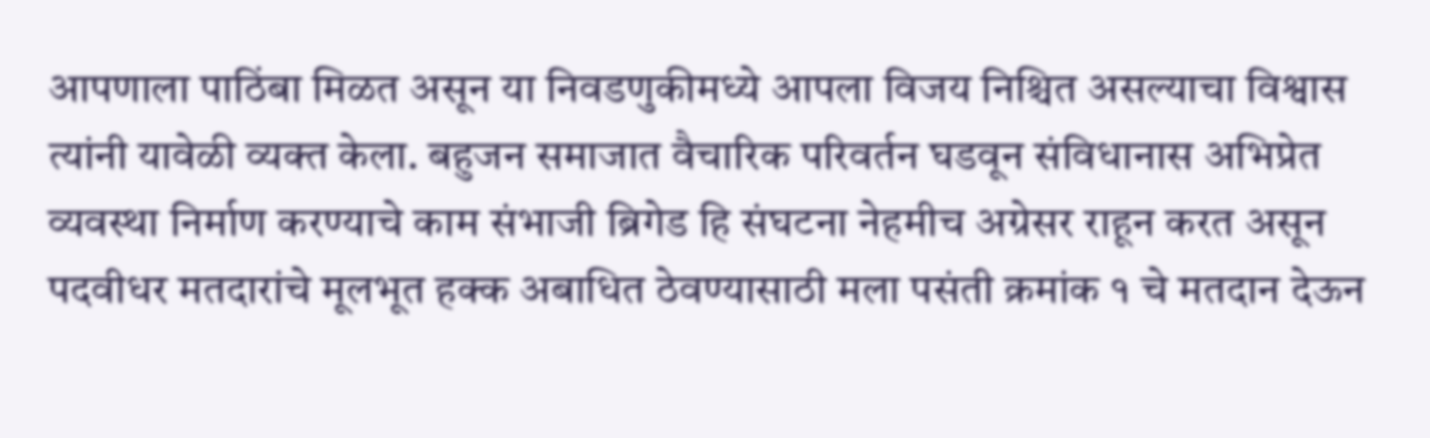आपणाला पाठिंबा मिळत असून या निवडणुकीमध्ये आपला विजय निश्चित असल्याचा विश्वास त्यांनी यावेळी व्यक्त केला. बहुजन समाजात वैचारिक परिवर्तन घडवून संविधानास अभिप्रेत व्यवस्था निर्माण करण्याचे काम संभाजी ब्रिगेड हि संघटना नेहमीच अग्रेसर राहून करत असून पदवीधर मतदारांचे मूलभूत हक्क अबाधित ठेवण्यासाठी मला पसंती क्रमांक १ चे मतदान देऊन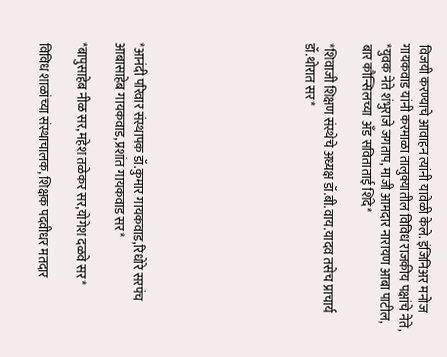विजयी करण्याचे आवाहन त्यांनी यावेळी केले. इंजिनिअर मनोज गायकवाड यांनी करमाळा तालुक्यातील विविध राजकीय पक्षांचे नेते, *युवक नेते शंभुराजे जगताप, माजी आमदार नारायण आबा पाटील, बार कौन्सिलच्या  अँड सविताताई शिंदे*

*शिवाजी शिक्षण संस्थेचे अध्यक्ष डॉ.बी.वाय.यादव तसेच प्राचार्य डॉ.थोरात सर*








*आनंदी परिवार संस्थापक डॉ.कुमार गायकवाड,रिधोरे सरपंच आबासाहेब गायकवाड,प्रशांत गायकवाड सर*

*बापुसाहेब नीळ सर,महेश तळेकर सर,योगेश दळवे सर*

विविध शाळांच्या संस्थाचालक, शिक्षक पदवीधर मतदार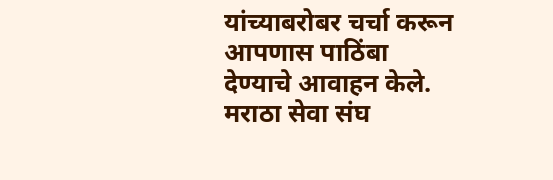यांच्याबरोबर चर्चा करून आपणास पाठिंबा देण्याचे आवाहन केले. मराठा सेवा संघ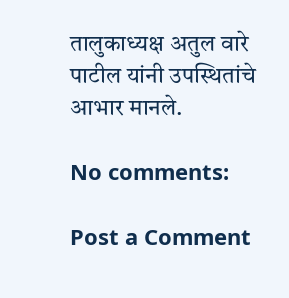तालुकाध्यक्ष अतुल वारे पाटील यांनी उपस्थितांचे आभार मानले.

No comments:

Post a Comment